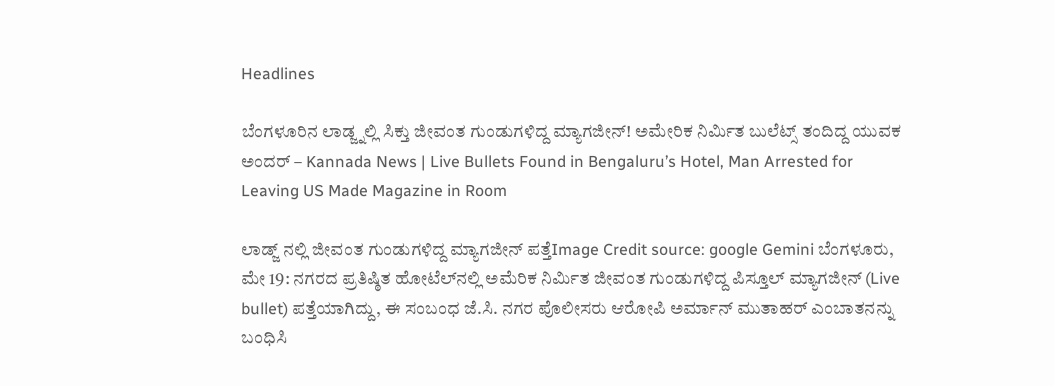Headlines

ಬೆಂಗಳೂರಿನ ಲಾಡ್ಜ್ನಲ್ಲಿ ಸಿಕ್ತು ಜೀವಂತ ಗುಂಡುಗಳಿದ್ದ ಮ್ಯಾಗಜೀನ್! ಅಮೇರಿಕ ನಿರ್ಮಿತ ಬುಲೆಟ್ಸ್ ತಂದಿದ್ದ ಯುವಕ ಅಂದರ್ – Kannada News | Live Bullets Found in Bengaluru’s Hotel, Man Arrested for Leaving US Made Magazine in Room

ಲಾಡ್ಜ್ ನಲ್ಲಿ ಜೀವಂತ ಗುಂಡುಗಳಿದ್ದ ಮ್ಯಾಗಜೀನ್ ಪತ್ತೆImage Credit source: google Gemini ಬೆಂಗಳೂರು, ಮೇ 19: ನಗರದ ಪ್ರತಿಷ್ಠಿತ ಹೋಟೆಲ್‌ನಲ್ಲಿ ಅಮೆರಿಕ ನಿರ್ಮಿತ ಜೀವಂತ ಗುಂಡುಗಳಿದ್ದ ಪಿಸ್ತೂಲ್ ಮ್ಯಾಗಜೀನ್ (Live bullet) ಪತ್ತೆಯಾಗಿದ್ದು, ಈ ಸಂಬಂಧ ಜೆ.ಸಿ. ನಗರ ಪೊಲೀಸರು ಆರೋಪಿ ಅರ್ಮಾನ್ ಮುತಾಹರ್ ಎಂಬಾತನನ್ನು ಬಂಧಿಸಿ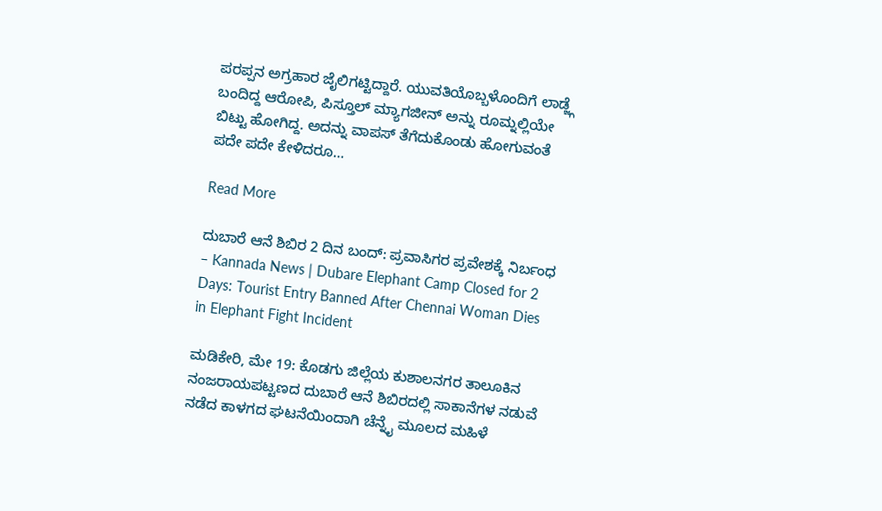ಪರಪ್ಪನ ಅಗ್ರಹಾರ ಜೈಲಿಗಟ್ಟಿದ್ದಾರೆ. ಯುವತಿಯೊಬ್ಬಳೊಂದಿಗೆ ಲಾಡ್ಜ್ಗೆ ಬಂದಿದ್ದ ಆರೋಪಿ, ಪಿಸ್ತೂಲ್ ಮ್ಯಾಗಜೀನ್ ಅನ್ನು ರೂಮ್ನಲ್ಲಿಯೇ ಬಿಟ್ಟು ಹೋಗಿದ್ದ. ಅದನ್ನು ವಾಪಸ್ ತೆಗೆದುಕೊಂಡು ಹೋಗುವಂತೆ ಪದೇ ಪದೇ ಕೇಳಿದರೂ…

Read More

ದುಬಾರೆ ಆನೆ ಶಿಬಿರ 2 ದಿನ ಬಂದ್: ಪ್ರವಾಸಿಗರ ಪ್ರವೇಶಕ್ಕೆ ನಿರ್ಬಂಧ – Kannada News | Dubare Elephant Camp Closed for 2 Days: Tourist Entry Banned After Chennai Woman Dies in Elephant Fight Incident

ಮಡಿಕೇರಿ, ಮೇ 19: ಕೊಡಗು ಜಿಲ್ಲೆಯ ಕುಶಾಲನಗರ ತಾಲೂಕಿನ ನಂಜರಾಯಪಟ್ಟಣದ ದುಬಾರೆ ಆನೆ ಶಿಬಿರದಲ್ಲಿ ಸಾಕಾನೆಗಳ ನಡುವೆ ನಡೆದ ಕಾಳಗದ ಘಟನೆಯಿಂದಾಗಿ ಚೆನ್ನೈ ಮೂಲದ ಮಹಿಳೆ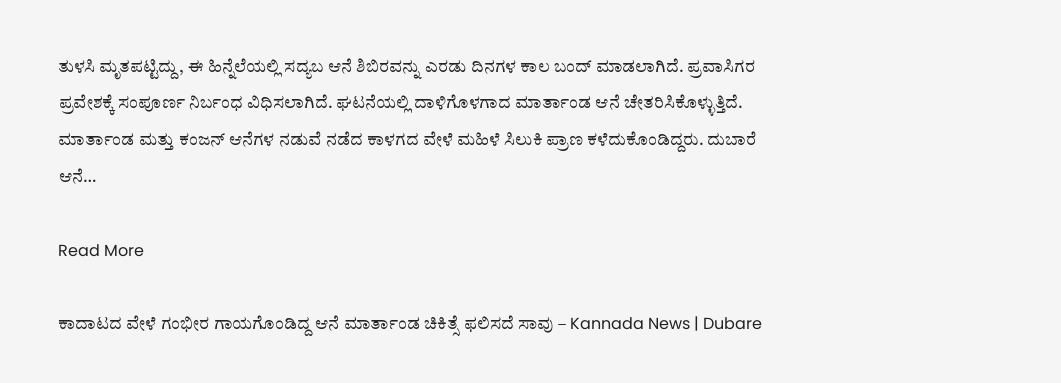ತುಳಸಿ ಮೃತಪಟ್ಟಿದ್ದು, ಈ ಹಿನ್ನೆಲೆಯಲ್ಲಿ ಸದ್ಯಬ ಆನೆ ಶಿಬಿರವನ್ನು ಎರಡು ದಿನಗಳ ಕಾಲ ಬಂದ್ ಮಾಡಲಾಗಿದೆ. ಪ್ರವಾಸಿಗರ ಪ್ರವೇಶಕ್ಕೆ ಸಂಪೂರ್ಣ ನಿರ್ಬಂಧ ವಿಧಿಸಲಾಗಿದೆ. ಘಟನೆಯಲ್ಲಿ ದಾಳಿಗೊಳಗಾದ ಮಾರ್ತಾಂಡ ಆನೆ ಚೇತರಿಸಿಕೊಳ್ಳುತ್ತಿದೆ. ಮಾರ್ತಾಂಡ ಮತ್ತು ಕಂಜನ್ ಆನೆಗಳ ನಡುವೆ ನಡೆದ ಕಾಳಗದ ವೇಳೆ ಮಹಿಳೆ ಸಿಲುಕಿ ಪ್ರಾಣ ಕಳೆದುಕೊಂಡಿದ್ದರು. ದುಬಾರೆ ಆನೆ…

Read More

ಕಾದಾಟದ ವೇಳೆ ಗಂಭೀರ ಗಾಯಗೊಂಡಿದ್ದ ಆನೆ ಮಾರ್ತಾಂಡ ಚಿಕಿತ್ಸೆ ಫಲಿಸದೆ ಸಾವು – Kannada News | Dubare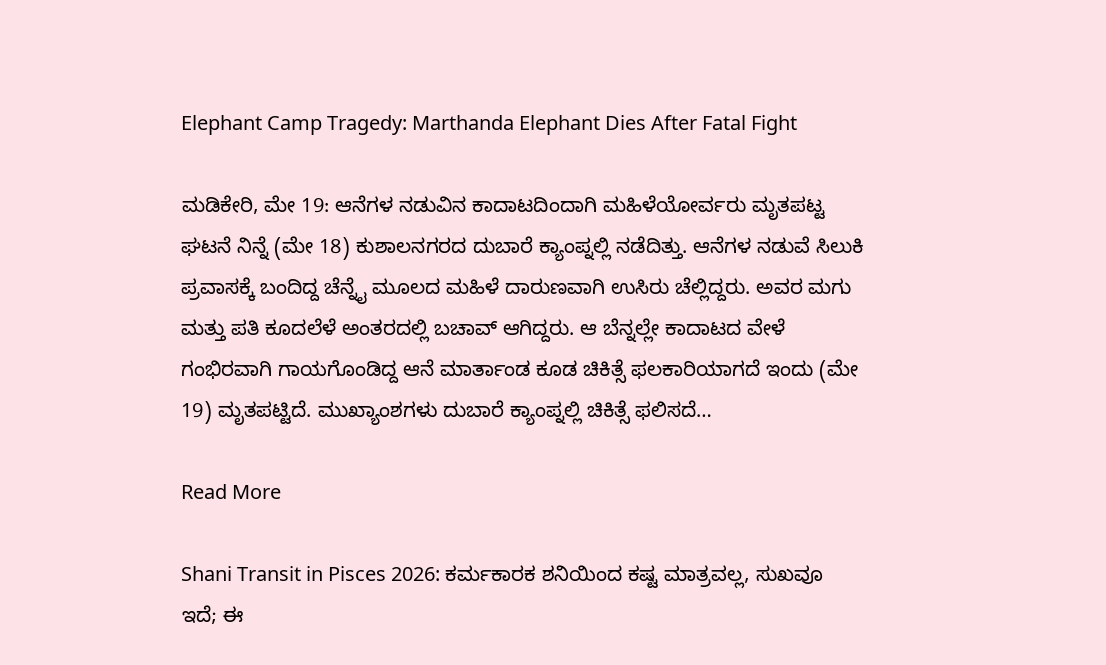Elephant Camp Tragedy: Marthanda Elephant Dies After Fatal Fight

ಮಡಿಕೇರಿ, ಮೇ 19: ಆನೆಗಳ ನಡುವಿನ ಕಾದಾಟದಿಂದಾಗಿ ಮಹಿಳೆಯೋರ್ವರು ಮೃತಪಟ್ಟ ಘಟನೆ ನಿನ್ನೆ (ಮೇ 18) ಕುಶಾಲನಗರದ ದುಬಾರೆ ಕ್ಯಾಂಪ್ನಲ್ಲಿ ನಡೆದಿತ್ತು. ಆನೆಗಳ ನಡುವೆ ಸಿಲುಕಿ ಪ್ರವಾಸಕ್ಕೆ ಬಂದಿದ್ದ ಚೆನ್ನೈ ಮೂಲದ ಮಹಿಳೆ ದಾರುಣವಾಗಿ ಉಸಿರು ಚೆಲ್ಲಿದ್ದರು. ಅವರ ಮಗು ಮತ್ತು ಪತಿ ಕೂದಲೆಳೆ ಅಂತರದಲ್ಲಿ ಬಚಾವ್ ಆಗಿದ್ದರು. ಆ ಬೆನ್ನಲ್ಲೇ ಕಾದಾಟದ ವೇಳೆ ಗಂಭಿರವಾಗಿ ಗಾಯಗೊಂಡಿದ್ದ ಆನೆ ಮಾರ್ತಾಂಡ ಕೂಡ ಚಿಕಿತ್ಸೆ ಫಲಕಾರಿಯಾಗದೆ ಇಂದು (ಮೇ 19) ಮೃತಪಟ್ಟಿದೆ. ಮುಖ್ಯಾಂಶಗಳು ದುಬಾರೆ ಕ್ಯಾಂಪ್ನಲ್ಲಿ ಚಿಕಿತ್ಸೆ ಫಲಿಸದೆ…

Read More

Shani Transit in Pisces 2026: ಕರ್ಮಕಾರಕ ಶನಿಯಿಂದ ಕಷ್ಟ ಮಾತ್ರವಲ್ಲ, ಸುಖವೂ ಇದೆ; ಈ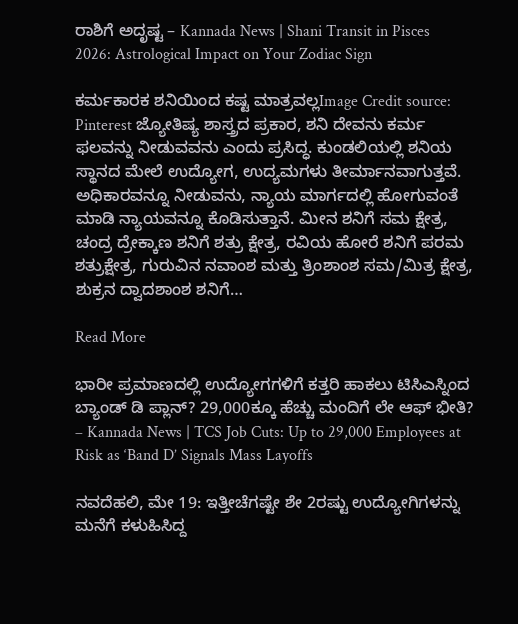ರಾಶಿಗೆ ಅದೃಷ್ಟ – Kannada News | Shani Transit in Pisces 2026: Astrological Impact on Your Zodiac Sign

ಕರ್ಮಕಾರಕ ಶನಿಯಿಂದ ಕಷ್ಟ ಮಾತ್ರವಲ್ಲImage Credit source: Pinterest ಜ್ಯೋತಿಷ್ಯ ಶಾಸ್ತ್ರದ ಪ್ರಕಾರ, ಶನಿ ದೇವನು‌ ಕರ್ಮ ಫಲವನ್ನು ನೀಡುವವನು ಎಂದು ಪ್ರಸಿದ್ಧ. ಕುಂಡಲಿಯಲ್ಲಿ ಶನಿಯ ಸ್ಥಾನದ ಮೇಲೆ ಉದ್ಯೋಗ, ಉದ್ಯಮಗಳು ತೀರ್ಮಾನವಾಗುತ್ತವೆ. ಅಧಿಕಾರವನ್ನೂ ನೀಡುವನು, ನ್ಯಾಯ ಮಾರ್ಗದಲ್ಲಿ ಹೋಗುವಂತೆ ಮಾಡಿ ನ್ಯಾಯವನ್ನೂ ಕೊಡಿಸುತ್ತಾನೆ. ಮೀನ ಶನಿಗೆ ಸಮ ಕ್ಷೇತ್ರ, ಚಂದ್ರ ದ್ರೇಕ್ಕಾಣ ಶನಿಗೆ ಶತ್ರು ಕ್ಷೇತ್ರ, ರವಿಯ ಹೋರೆ ಶನಿಗೆ ಪರಮ ಶತ್ರುಕ್ಷೇತ್ರ, ಗುರುವಿನ ನವಾಂಶ ಮತ್ತು ತ್ರಿಂಶಾಂಶ ಸಮ/ಮಿತ್ರ ಕ್ಷೇತ್ರ, ಶುಕ್ರನ ದ್ವಾದಶಾಂಶ ಶನಿಗೆ…

Read More

ಭಾರೀ ಪ್ರಮಾಣದಲ್ಲಿ ಉದ್ಯೋಗಗಳಿಗೆ ಕತ್ತರಿ ಹಾಕಲು ಟಿಸಿಎಸ್ನಿಂದ ಬ್ಯಾಂಡ್ ಡಿ ಪ್ಲಾನ್? 29,000ಕ್ಕೂ ಹೆಚ್ಚು ಮಂದಿಗೆ ಲೇ ಆಫ್ ಭೀತಿ? – Kannada News | TCS Job Cuts: Up to 29,000 Employees at Risk as ‘Band D’ Signals Mass Layoffs

ನವದೆಹಲಿ, ಮೇ 19: ಇತ್ತೀಚೆಗಷ್ಟೇ ಶೇ 2ರಷ್ಟು ಉದ್ಯೋಗಿಗಳನ್ನು ಮನೆಗೆ ಕಳುಹಿಸಿದ್ದ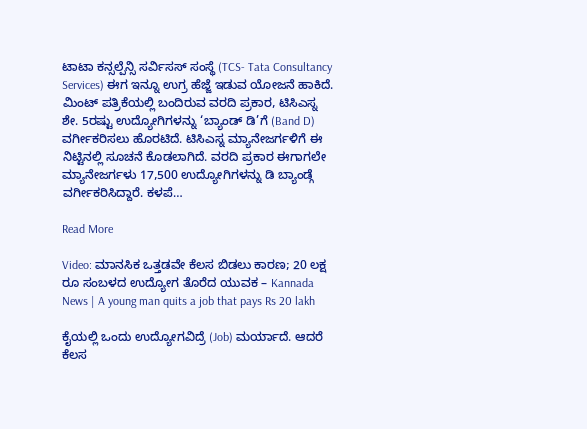ಟಾಟಾ ಕನ್ಸಲ್ಪೆನ್ಸಿ ಸರ್ವಿಸಸ್ ಸಂಸ್ಥೆ (TCS- Tata Consultancy Services) ಈಗ ಇನ್ನೂ ಉಗ್ರ ಹೆಜ್ಜೆ ಇಡುವ ಯೋಜನೆ ಹಾಕಿದೆ. ಮಿಂಟ್ ಪತ್ರಿಕೆಯಲ್ಲಿ ಬಂದಿರುವ ವರದಿ ಪ್ರಕಾರ, ಟಿಸಿಎಸ್ನ ಶೇ. 5ರಷ್ಟು ಉದ್ಯೋಗಿಗಳನ್ನು ‘ಬ್ಯಾಂಡ್ ಡಿ’ಗೆ (Band D) ವರ್ಗೀಕರಿಸಲು ಹೊರಟಿದೆ. ಟಿಸಿಎಸ್ನ ಮ್ಯಾನೇಜರ್ಗಳಿಗೆ ಈ ನಿಟ್ಟಿನಲ್ಲಿ ಸೂಚನೆ ಕೊಡಲಾಗಿದೆ. ವರದಿ ಪ್ರಕಾರ ಈಗಾಗಲೇ ಮ್ಯಾನೇಜರ್ಗಳು 17,500 ಉದ್ಯೋಗಿಗಳನ್ನು ಡಿ ಬ್ಯಾಂಡ್ಗೆ ವರ್ಗೀಕರಿಸಿದ್ದಾರೆ. ಕಳಪೆ…

Read More

Video: ಮಾನಸಿಕ ಒತ್ತಡವೇ ಕೆಲಸ ಬಿಡಲು ಕಾರಣ; 20 ಲಕ್ಷ ರೂ ಸಂಬಳದ ಉದ್ಯೋಗ ತೊರೆದ ಯುವಕ – Kannada News | A young man quits a job that pays Rs 20 lakh

ಕೈಯಲ್ಲಿ ಒಂದು ಉದ್ಯೋಗವಿದ್ರೆ (Job) ಮರ್ಯಾದೆ. ಆದರೆ ಕೆಲಸ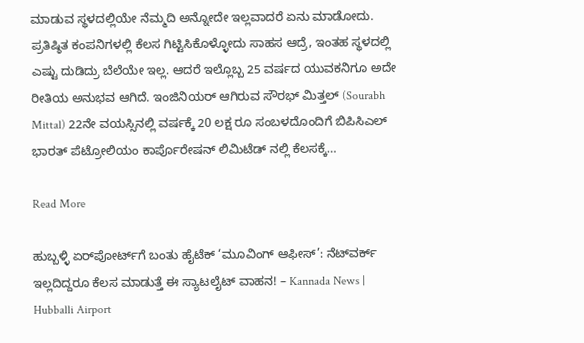ಮಾಡುವ ಸ್ಥಳದಲ್ಲಿಯೇ ನೆಮ್ಮದಿ ಅನ್ನೋದೇ ಇಲ್ಲವಾದರೆ ಏನು ಮಾಡೋದು. ಪ್ರತಿಷ್ಠಿತ ಕಂಪನಿಗಳಲ್ಲಿ ಕೆಲಸ ಗಿಟ್ಟಿಸಿಕೊಳ್ಳೋದು ಸಾಹಸ ಆದ್ರೆ, ಇಂತಹ ಸ್ಥಳದಲ್ಲಿ ಎಷ್ಟು ದುಡಿದ್ರು ಬೆಲೆಯೇ ಇಲ್ಲ. ಆದರೆ ಇಲ್ಲೊಬ್ಬ 25 ವರ್ಷದ ಯುವಕನಿಗೂ ಅದೇ ರೀತಿಯ ಅನುಭವ ಆಗಿದೆ. ಇಂಜಿನಿಯರ್ ಆಗಿರುವ ಸೌರಭ್ ಮಿತ್ತಲ್ (Sourabh Mittal) 22ನೇ ವಯಸ್ಸಿನಲ್ಲಿ ವರ್ಷಕ್ಕೆ 20 ಲಕ್ಷ ರೂ ಸಂಬಳದೊಂದಿಗೆ ಬಿಪಿಸಿಎಲ್‌ ಭಾರತ್ ಪೆಟ್ರೋಲಿಯಂ ಕಾರ್ಪೊರೇಷನ್ ಲಿಮಿಟೆಡ್ ನಲ್ಲಿ ಕೆಲಸಕ್ಕೆ…

Read More

ಹುಬ್ಬಳ್ಳಿ ಏರ್‌ಪೋರ್ಟ್‌ಗೆ ಬಂತು ಹೈಟೆಕ್ ‘ಮೂವಿಂಗ್ ಆಫೀಸ್’: ನೆಟ್‌ವರ್ಕ್ ಇಲ್ಲದಿದ್ದರೂ ಕೆಲಸ ಮಾಡುತ್ತೆ ಈ ಸ್ಯಾಟಲೈಟ್ ವಾಹನ! – Kannada News | Hubballi Airport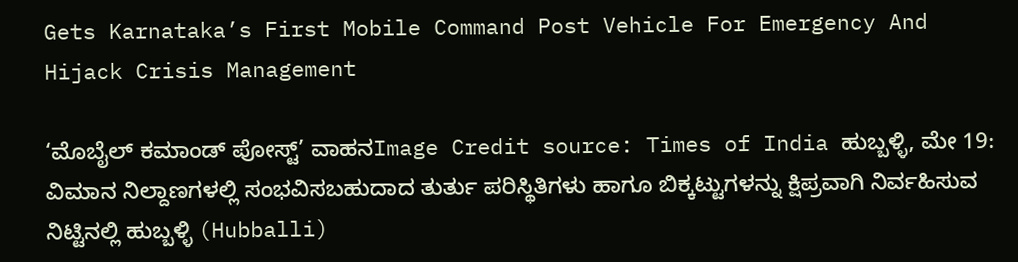Gets Karnataka’s First Mobile Command Post Vehicle For Emergency And Hijack Crisis Management

‘ಮೊಬೈಲ್ ಕಮಾಂಡ್ ಪೋಸ್ಟ್’ ವಾಹನImage Credit source: Times of India ಹುಬ್ಬಳ್ಳಿ, ಮೇ 19: ವಿಮಾನ ನಿಲ್ದಾಣಗಳಲ್ಲಿ ಸಂಭವಿಸಬಹುದಾದ ತುರ್ತು ಪರಿಸ್ಥಿತಿಗಳು ಹಾಗೂ ಬಿಕ್ಕಟ್ಟುಗಳನ್ನು ಕ್ಷಿಪ್ರವಾಗಿ ನಿರ್ವಹಿಸುವ ನಿಟ್ಟಿನಲ್ಲಿ ಹುಬ್ಬಳ್ಳಿ (Hubballi)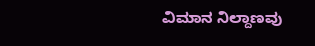ವಿಮಾನ ನಿಲ್ದಾಣವು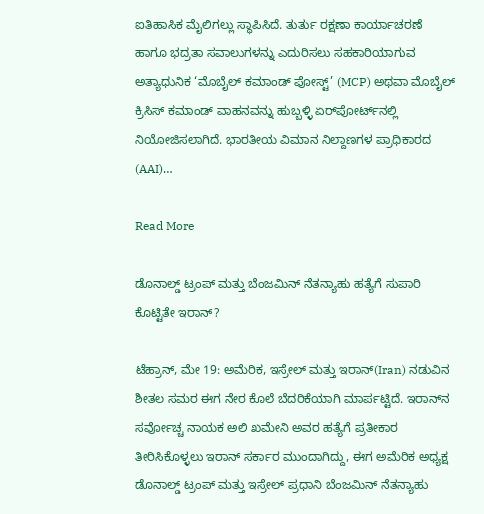ಐತಿಹಾಸಿಕ ಮೈಲಿಗಲ್ಲು ಸ್ಥಾಪಿಸಿದೆ. ತುರ್ತು ರಕ್ಷಣಾ ಕಾರ್ಯಾಚರಣೆ ಹಾಗೂ ಭದ್ರತಾ ಸವಾಲುಗಳನ್ನು ಎದುರಿಸಲು ಸಹಕಾರಿಯಾಗುವ ಅತ್ಯಾಧುನಿಕ ‘ಮೊಬೈಲ್ ಕಮಾಂಡ್ ಪೋಸ್ಟ್’ (MCP) ಅಥವಾ ಮೊಬೈಲ್ ಕ್ರಿಸಿಸ್ ಕಮಾಂಡ್ ವಾಹನವನ್ನು ಹುಬ್ಬಳ್ಳಿ ಏರ್‌ಪೋರ್ಟ್‌ನಲ್ಲಿ ನಿಯೋಜಿಸಲಾಗಿದೆ. ಭಾರತೀಯ ವಿಮಾನ ನಿಲ್ದಾಣಗಳ ಪ್ರಾಧಿಕಾರದ (AAI)…

Read More

ಡೊನಾಲ್ಡ್ ಟ್ರಂಪ್ ಮತ್ತು ಬೆಂಜಮಿನ್ ನೆತನ್ಯಾಹು ಹತ್ಯೆಗೆ ಸುಪಾರಿ ಕೊಟ್ಟಿತೇ ಇರಾನ್?

ಟೆಹ್ರಾನ್, ಮೇ 19: ಅಮೆರಿಕ, ಇಸ್ರೇಲ್ ಮತ್ತು ಇರಾನ್(Iran) ನಡುವಿನ ಶೀತಲ ಸಮರ ಈಗ ನೇರ ಕೊಲೆ ಬೆದರಿಕೆಯಾಗಿ ಮಾರ್ಪಟ್ಟಿದೆ. ಇರಾನ್‌ನ ಸರ್ವೋಚ್ಚ ನಾಯಕ ಅಲಿ ಖಮೇನಿ ಅವರ ಹತ್ಯೆಗೆ ಪ್ರತೀಕಾರ ತೀರಿಸಿಕೊಳ್ಳಲು ಇರಾನ್ ಸರ್ಕಾರ ಮುಂದಾಗಿದ್ದು, ಈಗ ಅಮೆರಿಕ ಅಧ್ಯಕ್ಷ ಡೊನಾಲ್ಡ್ ಟ್ರಂಪ್ ಮತ್ತು ಇಸ್ರೇಲ್ ಪ್ರಧಾನಿ ಬೆಂಜಮಿನ್ ನೆತನ್ಯಾಹು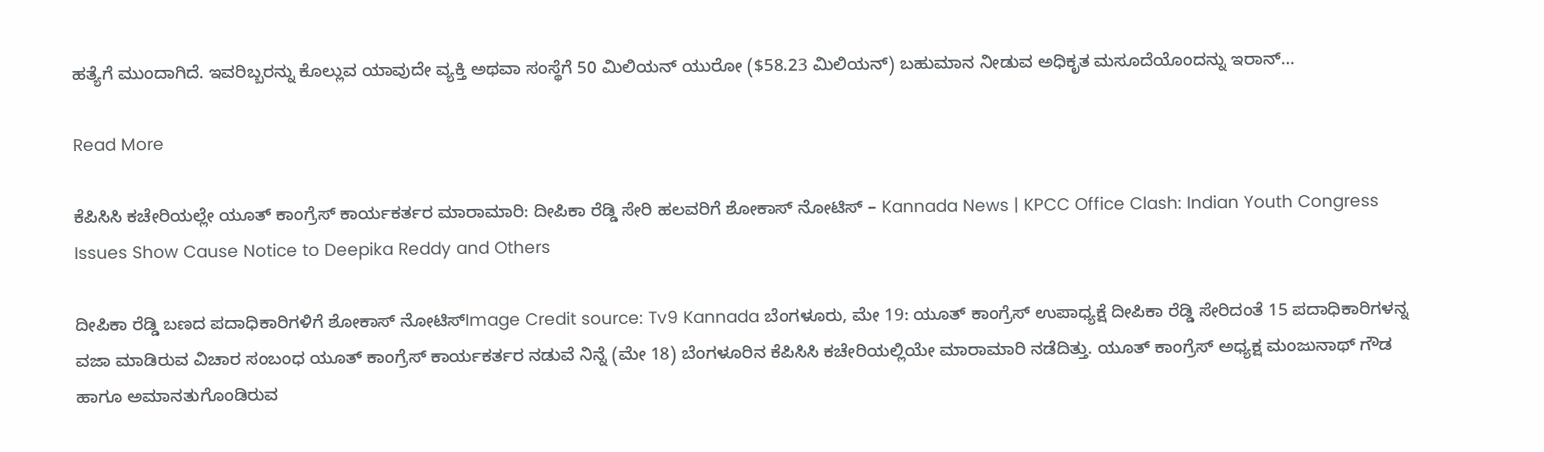ಹತ್ಯೆಗೆ ಮುಂದಾಗಿದೆ. ಇವರಿಬ್ಬರನ್ನು ಕೊಲ್ಲುವ ಯಾವುದೇ ವ್ಯಕ್ತಿ ಅಥವಾ ಸಂಸ್ಥೆಗೆ 50 ಮಿಲಿಯನ್ ಯುರೋ ($58.23 ಮಿಲಿಯನ್) ಬಹುಮಾನ ನೀಡುವ ಅಧಿಕೃತ ಮಸೂದೆಯೊಂದನ್ನು ಇರಾನ್…

Read More

ಕೆಪಿಸಿಸಿ ಕಚೇರಿಯಲ್ಲೇ ಯೂತ್ ಕಾಂಗ್ರೆಸ್ ಕಾರ್ಯಕರ್ತರ ಮಾರಾಮಾರಿ: ದೀಪಿಕಾ ರೆಡ್ಡಿ ಸೇರಿ ಹಲವರಿಗೆ ಶೋಕಾಸ್ ನೋಟಿಸ್ – Kannada News | KPCC Office Clash: Indian Youth Congress Issues Show Cause Notice to Deepika Reddy and Others

ದೀಪಿಕಾ ರೆಡ್ಡಿ ಬಣದ ಪದಾಧಿಕಾರಿಗಳಿಗೆ ಶೋಕಾಸ್ ನೋಟಿಸ್Image Credit source: Tv9 Kannada ಬೆಂಗಳೂರು, ಮೇ 19: ಯೂತ್ ಕಾಂಗ್ರೆಸ್ ಉಪಾಧ್ಯಕ್ಷೆ ದೀಪಿಕಾ ರೆಡ್ಡಿ ಸೇರಿದಂತೆ 15 ಪದಾಧಿಕಾರಿಗಳನ್ನ ವಜಾ ಮಾಡಿರುವ ವಿಚಾರ ಸಂಬಂಧ ಯೂತ್ ಕಾಂಗ್ರೆಸ್ ಕಾರ್ಯಕರ್ತರ ನಡುವೆ ನಿನ್ನೆ (ಮೇ 18) ಬೆಂಗಳೂರಿನ ಕೆಪಿಸಿಸಿ ಕಚೇರಿಯಲ್ಲಿಯೇ ಮಾರಾಮಾರಿ ನಡೆದಿತ್ತು. ಯೂತ್ ಕಾಂಗ್ರೆಸ್ ಅಧ್ಯಕ್ಷ ಮಂಜುನಾಥ್ ಗೌಡ ಹಾಗೂ ಅಮಾನತುಗೊಂಡಿರುವ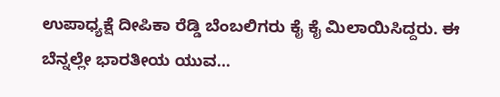ಉಪಾಧ್ಯಕ್ಷೆ ದೀಪಿಕಾ ರೆಡ್ಡಿ ಬೆಂಬಲಿಗರು ಕೈ ಕೈ ಮಿಲಾಯಿಸಿದ್ದರು. ಈ ಬೆನ್ನಲ್ಲೇ ಭಾರತೀಯ ಯುವ…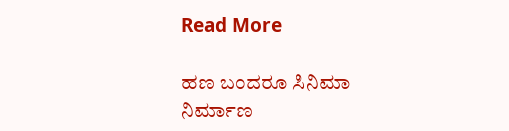Read More

ಹಣ ಬಂದರೂ ಸಿನಿಮಾ ನಿರ್ಮಾಣ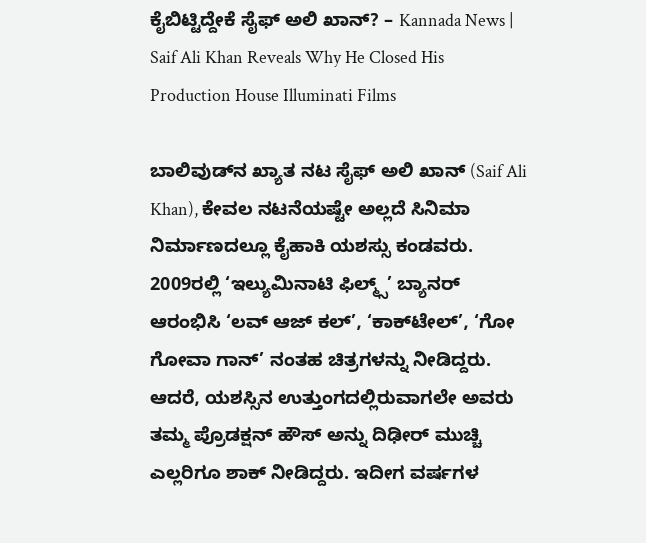ಕೈಬಿಟ್ಟಿದ್ದೇಕೆ ಸೈಫ್ ಅಲಿ ಖಾನ್? – Kannada News | Saif Ali Khan Reveals Why He Closed His Production House Illuminati Films

ಬಾಲಿವುಡ್‌ನ ಖ್ಯಾತ ನಟ ಸೈಫ್ ಅಲಿ ಖಾನ್ (Saif Ali Khan), ಕೇವಲ ನಟನೆಯಷ್ಟೇ ಅಲ್ಲದೆ ಸಿನಿಮಾ ನಿರ್ಮಾಣದಲ್ಲೂ ಕೈಹಾಕಿ ಯಶಸ್ಸು ಕಂಡವರು. 2009ರಲ್ಲಿ ‘ಇಲ್ಯುಮಿನಾಟಿ ಫಿಲ್ಮ್ಸ್’ ಬ್ಯಾನರ್ ಆರಂಭಿಸಿ ‘ಲವ್ ಆಜ್ ಕಲ್’, ‘ಕಾಕ್‌ಟೇಲ್’, ‘ಗೋ ಗೋವಾ ಗಾನ್’ ನಂತಹ ಚಿತ್ರಗಳನ್ನು ನೀಡಿದ್ದರು. ಆದರೆ, ಯಶಸ್ಸಿನ ಉತ್ತುಂಗದಲ್ಲಿರುವಾಗಲೇ ಅವರು ತಮ್ಮ ಪ್ರೊಡಕ್ಷನ್ ಹೌಸ್ ಅನ್ನು ದಿಢೀರ್ ಮುಚ್ಚಿ ಎಲ್ಲರಿಗೂ ಶಾಕ್ ನೀಡಿದ್ದರು. ಇದೀಗ ವರ್ಷಗಳ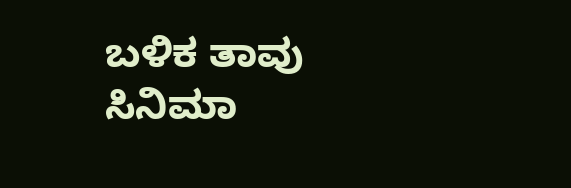ಬಳಿಕ ತಾವು ಸಿನಿಮಾ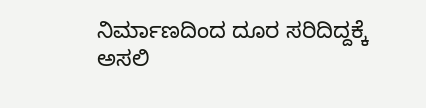ನಿರ್ಮಾಣದಿಂದ ದೂರ ಸರಿದಿದ್ದಕ್ಕೆ ಅಸಲಿ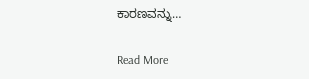ಕಾರಣವನ್ನು…

Read More